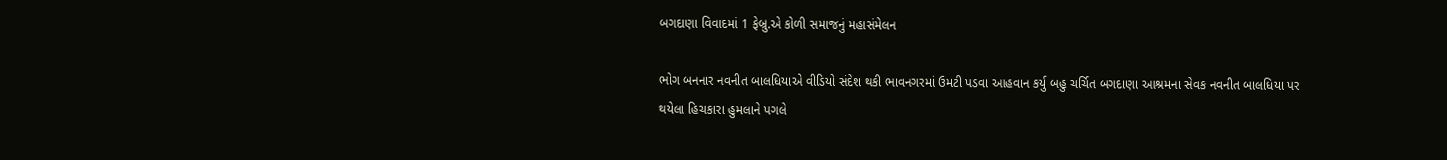બગદાણા વિવાદમાં 1 ફેબ્રુ.એ કોળી સમાજનું મહાસંમેલન

ભોગ બનનાર નવનીત બાલધિયાએ વીડિયો સંદેશ થકી ભાવનગરમાં ઉમટી પડવા આહવાન કર્યુ બહુ ચર્ચિત બગદાણા આશ્રમના સેવક નવનીત બાલધિયા પર થયેલા હિચકારા હુમલાને પગલે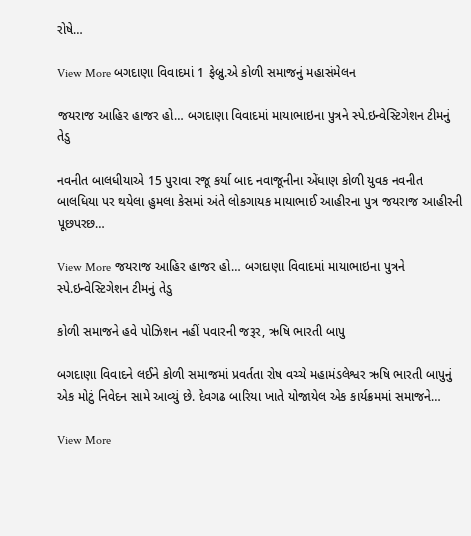રોષે…

View More બગદાણા વિવાદમાં 1 ફેબ્રુ.એ કોળી સમાજનું મહાસંમેલન

જયરાજ આહિર હાજર હો… બગદાણા વિવાદમાં માયાભાઇના પુત્રને સ્પે.ઇન્વેસ્ટિગેશન ટીમનું તેડુ

નવનીત બાલધીયાએ 15 પુરાવા રજૂ કર્યા બાદ નવાજૂનીના એંધાણ કોળી યુવક નવનીત બાલધિયા પર થયેલા હુમલા કેસમાં અંતે લોકગાયક માયાભાઈ આહીરના પુત્ર જયરાજ આહીરની પૂછપરછ…

View More જયરાજ આહિર હાજર હો… બગદાણા વિવાદમાં માયાભાઇના પુત્રને સ્પે.ઇન્વેસ્ટિગેશન ટીમનું તેડુ

કોળી સમાજને હવે પોઝિશન નહીં પવારની જરૂર, ઋષિ ભારતી બાપુ

બગદાણા વિવાદને લઈને કોળી સમાજમાં પ્રવર્તતા રોષ વચ્ચે મહામંડલેશ્વર ઋષિ ભારતી બાપુનું એક મોટું નિવેદન સામે આવ્યું છે. દેવગઢ બારિયા ખાતે યોજાયેલ એક કાર્યક્રમમાં સમાજને…

View More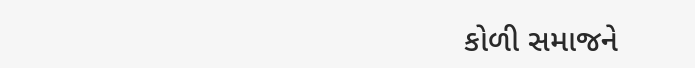કોળી સમાજને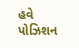હવે પોઝિશન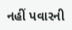નહીં પવારની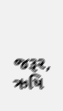જરૂર, ઋષિ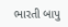ભારતી બાપુ